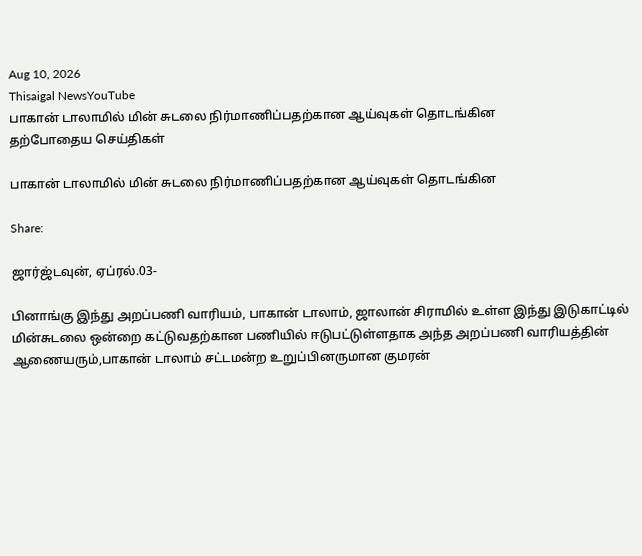Aug 10, 2026
Thisaigal NewsYouTube
பாகான் டாலாமில் மின் சுடலை நிர்மாணிப்பதற்கான ஆய்வுகள் தொடங்கின
தற்போதைய செய்திகள்

பாகான் டாலாமில் மின் சுடலை நிர்மாணிப்பதற்கான ஆய்வுகள் தொடங்கின

Share:

ஜார்ஜ்டவுன், ஏப்ரல்.03-

பினாங்கு இந்து அறப்பணி வாரியம், பாகான் டாலாம், ஜாலான் சிராமில் உள்ள இந்து இடுகாட்டில் மின்சுடலை ஒன்றை கட்டுவதற்கான பணியில் ஈடுபட்டுள்ளதாக அந்த அறப்பணி வாரியத்தின் ஆணையரும்,பாகான் டாலாம் சட்டமன்ற உறுப்பினருமான குமரன்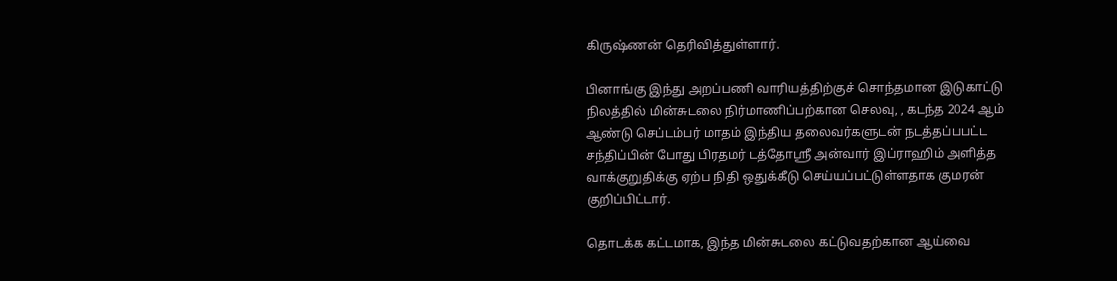கிருஷ்ணன் தெரிவித்துள்ளார்.

பினாங்கு இந்து அறப்பணி வாரியத்திற்குச் சொந்தமான இடுகாட்டு நிலத்தில் மின்சுடலை நிர்மாணிப்பற்கான செலவு, , கடந்த 2024 ஆம் ஆண்டு செப்டம்பர் மாதம் இந்திய தலைவர்களுடன் நடத்தப்பபட்ட சந்திப்பின் போது பிரதமர் டத்தோஸ்ரீ அன்வார் இப்ராஹிம் அளித்த வாக்குறுதிக்கு ஏற்ப நிதி ஒதுக்கீடு செய்யப்பட்டுள்ளதாக குமரன் குறிப்பிட்டார்.

தொடக்க கட்டமாக, இந்த மின்சுடலை கட்டுவதற்கான ஆய்வை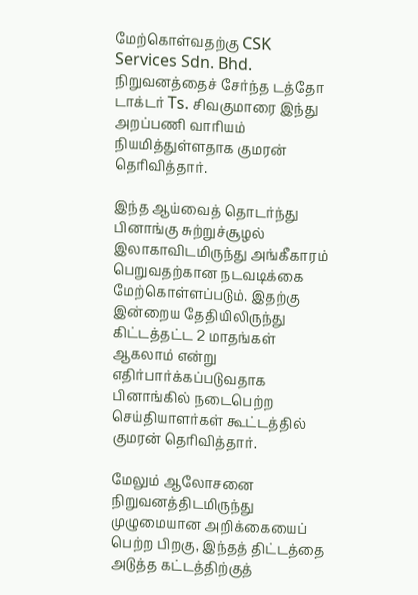மேற்கொள்வதற்கு CSK Services Sdn. Bhd. நிறுவனத்தைச் சேர்ந்த டத்தோ டாக்டர் Ts. சிவகுமாரை இந்து அறப்பணி வாரியம் நியமித்துள்ளதாக குமரன் தெரிவித்தார்.

இந்த ஆய்வைத் தொடர்ந்து பினாங்கு சுற்றுச்சூழல் இலாகாவிடமிருந்து அங்கீகாரம் பெறுவதற்கான நடவடிக்கை மேற்கொள்ளப்படும். இதற்கு இன்றைய தேதியிலிருந்து கிட்டத்தட்ட 2 மாதங்கள் ஆகலாம் என்று எதிர்பார்க்கப்படுவதாக பினாங்கில் நடைபெற்ற செய்தியாளர்கள் கூட்டத்தில் குமரன் தெரிவித்தார்.

மேலும் ஆலோசனை நிறுவனத்திடமிருந்து முழுமையான அறிக்கையைப் பெற்ற பிறகு, இந்தத் திட்டத்தை அடுத்த கட்டத்திற்குத்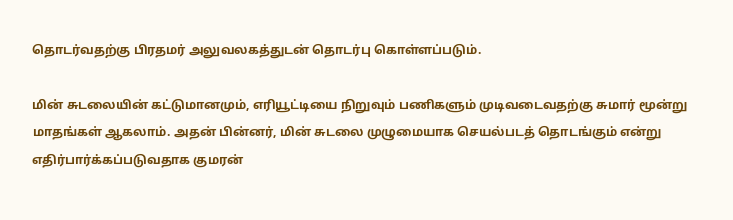தொடர்வதற்கு பிரதமர் அலுவலகத்துடன் தொடர்பு கொள்ளப்படும்.

மின் சுடலையின் கட்டுமானமும், எரியூட்டியை நிறுவும் பணிகளும் முடிவடைவதற்கு சுமார் மூன்று மாதங்கள் ஆகலாம். அதன் பின்னர், மின் சுடலை முழுமையாக செயல்படத் தொடங்கும் என்று எதிர்பார்க்கப்படுவதாக குமரன்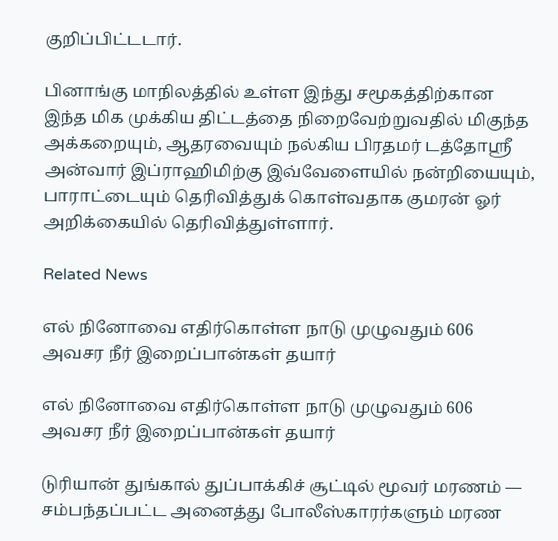குறிப்பிட்டடார்.

பினாங்கு மாநிலத்தில் உள்ள இந்து சமூகத்திற்கான இந்த மிக முக்கிய திட்டத்தை நிறைவேற்றுவதில் மிகுந்த அக்கறையும், ஆதரவையும் நல்கிய பிரதமர் டத்தோஸ்ரீ அன்வார் இப்ராஹிமிற்கு இவ்வேளையில் நன்றியையும், பாராட்டையும் தெரிவித்துக் கொள்வதாக குமரன் ஓர் அறிக்கையில் தெரிவித்துள்ளார்.

Related News

எல் நினோவை எதிர்கொள்ள நாடு முழுவதும் 606 அவசர நீர் இறைப்பான்கள் தயார்

எல் நினோவை எதிர்கொள்ள நாடு முழுவதும் 606 அவசர நீர் இறைப்பான்கள் தயார்

டுரியான் துங்கால் துப்பாக்கிச் சூட்டில் மூவர் மரணம் — சம்பந்தப்பட்ட அனைத்து போலீஸ்காரர்களும் மரண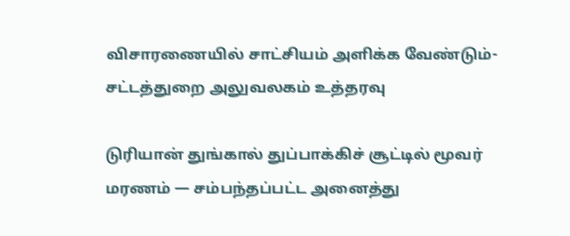விசாரணையில் சாட்சியம் அளிக்க வேண்டும்- சட்டத்துறை அலுவலகம் உத்தரவு

டுரியான் துங்கால் துப்பாக்கிச் சூட்டில் மூவர் மரணம் — சம்பந்தப்பட்ட அனைத்து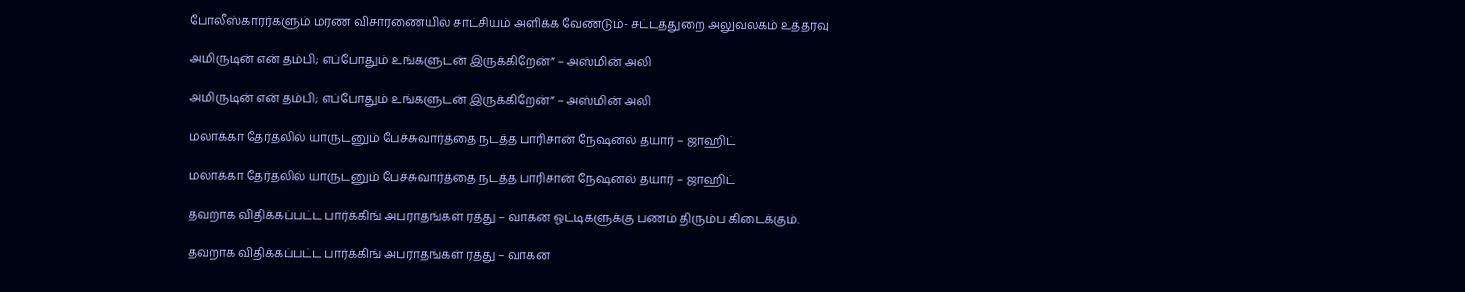போலீஸ்காரர்களும் மரண விசாரணையில் சாட்சியம் அளிக்க வேண்டும்- சட்டத்துறை அலுவலகம் உத்தரவு

அமிருடின் என் தம்பி; எப்போதும் உங்களுடன் இருக்கிறேன்” – அஸ்மின் அலி

அமிருடின் என் தம்பி; எப்போதும் உங்களுடன் இருக்கிறேன்” – அஸ்மின் அலி

மலாக்கா தேர்தலில் யாருடனும் பேச்சுவார்த்தை நடத்த பாரிசான் நேஷனல் தயார் – ஜாஹிட்

மலாக்கா தேர்தலில் யாருடனும் பேச்சுவார்த்தை நடத்த பாரிசான் நேஷனல் தயார் – ஜாஹிட்

தவறாக விதிக்கப்பட்ட பார்க்கிங் அபராதங்கள் ரத்து – வாகன ஓட்டிகளுக்கு பணம் திரும்ப கிடைக்கும்.

தவறாக விதிக்கப்பட்ட பார்க்கிங் அபராதங்கள் ரத்து – வாகன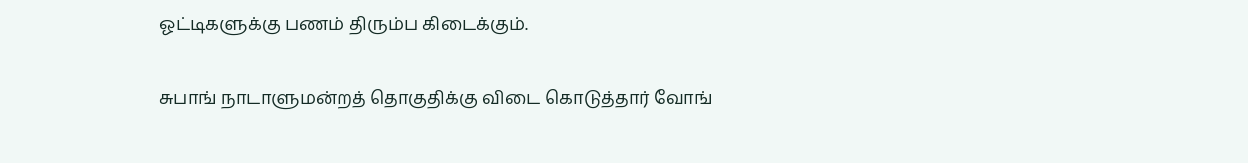ஓட்டிகளுக்கு பணம் திரும்ப கிடைக்கும்.

சுபாங் நாடாளுமன்றத் தொகுதிக்கு விடை கொடுத்தார் வோங்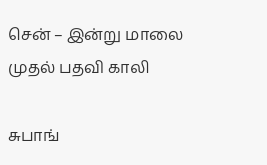சென் – இன்று மாலை முதல் பதவி காலி

சுபாங்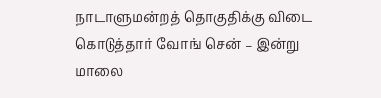நாடாளுமன்றத் தொகுதிக்கு விடை கொடுத்தார் வோங் சென் – இன்று மாலை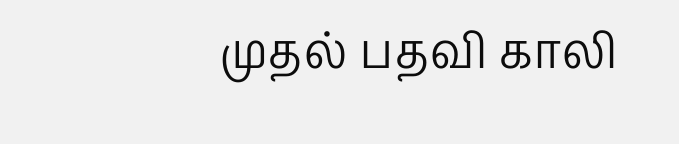முதல் பதவி காலி